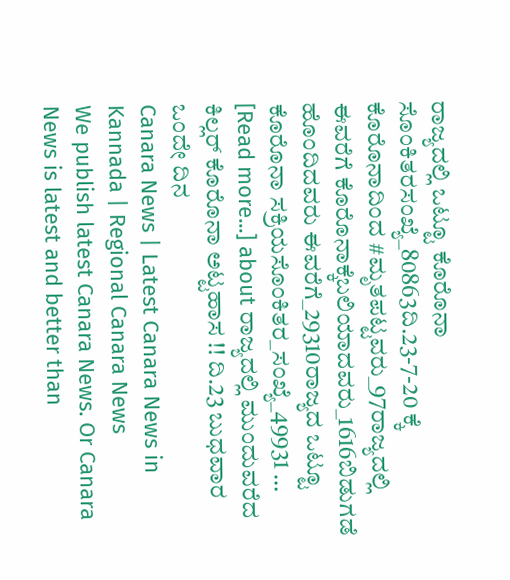ರಾಜ್ಯದಲ್ಲಿ ಒಟ್ಟೂ ಕೊರೊನಾ ಸೊಂಕಿತರಸಂಖ್ಯೆ_80863ದಿ.23-7-20 ಕ್ಕೆ ಕೊರೊನಾದಿಂದ #ಮೃತಪಟ್ಟವರು_97ರಾಜ್ಯದಲ್ಲಿ ಈವರೆಗೆ ಕೊರೊನಾಕ್ಕೆಬಲಿಯಾದವರು_1616ಬಿಡುಗಡೆ ಹೊಂದಿದವರು ಈವರೆಗೆ_29310ರಾಜ್ಯದ ಒಟ್ಟೂ ಕೊರೊನಾ ಸಕ್ರಿಯಸೊಂಕಿತರ_ಸಂಖ್ಯೆ_49931 … [Read more...] about ರಾಜ್ಯದಲ್ಲಿ ಮುಂದುವರೆದ ಕಿಲ್ಲರ್ ಕೊರೊನಾ ಅಟ್ಟಹಾಸ !! ದಿ.23 ಬುಧವಾರ ಒಂದೇ ದಿನ
Canara News | Latest Canara News in Kannada | Regional Canara News
We publish latest Canara News. Or Canara News is latest and better than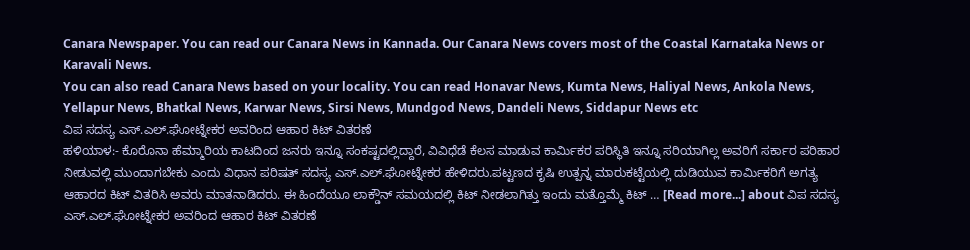Canara Newspaper. You can read our Canara News in Kannada. Our Canara News covers most of the Coastal Karnataka News or Karavali News.
You can also read Canara News based on your locality. You can read Honavar News, Kumta News, Haliyal News, Ankola News, Yellapur News, Bhatkal News, Karwar News, Sirsi News, Mundgod News, Dandeli News, Siddapur News etc
ವಿಪ ಸದಸ್ಯ ಎಸ್.ಎಲ್.ಘೋಟ್ನೇಕರ ಅವರಿಂದ ಆಹಾರ ಕಿಟ್ ವಿತರಣೆ
ಹಳಿಯಾಳ:- ಕೊರೊನಾ ಹೆಮ್ಮಾರಿಯ ಕಾಟದಿಂದ ಜನರು ಇನ್ನೂ ಸಂಕಷ್ಟದಲ್ಲಿದ್ದಾರೆ, ವಿವಿಧೆಡೆ ಕೆಲಸ ಮಾಡುವ ಕಾರ್ಮಿಕರ ಪರಿಸ್ಥಿತಿ ಇನ್ನೂ ಸರಿಯಾಗಿಲ್ಲ ಅವರಿಗೆ ಸರ್ಕಾರ ಪರಿಹಾರ ನೀಡುವಲ್ಲಿ ಮುಂದಾಗಬೇಕು ಎಂದು ವಿಧಾನ ಪರಿಷತ್ ಸದಸ್ಯ ಎಸ್.ಎಲ್.ಘೋಟ್ನೇಕರ ಹೇಳಿದರು.ಪಟ್ಟಣದ ಕೃಷಿ ಉತ್ಪನ್ನ ಮಾರುಕಟ್ಟೆಯಲ್ಲಿ ದುಡಿಯುವ ಕಾರ್ಮಿಕರಿಗೆ ಅಗತ್ಯ ಆಹಾರದ ಕಿಟ್ ವಿತರಿಸಿ ಅವರು ಮಾತನಾಡಿದರು. ಈ ಹಿಂದೆಯೂ ಲಾಕ್ಡೌನ್ ಸಮಯದಲ್ಲಿ ಕಿಟ್ ನೀಡಲಾಗಿತ್ತು ಇಂದು ಮತ್ತೊಮ್ಮೆ ಕಿಟ್ … [Read more...] about ವಿಪ ಸದಸ್ಯ ಎಸ್.ಎಲ್.ಘೋಟ್ನೇಕರ ಅವರಿಂದ ಆಹಾರ ಕಿಟ್ ವಿತರಣೆ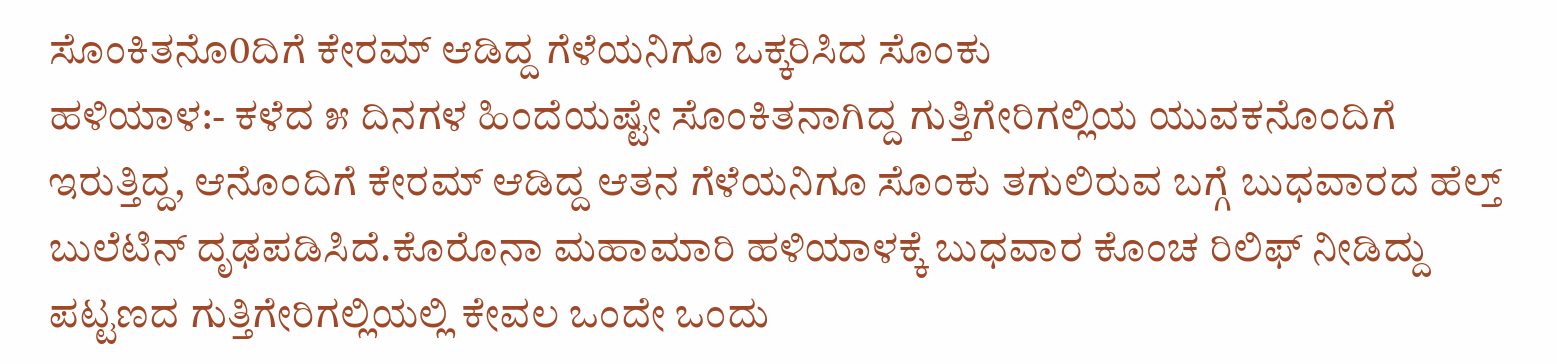ಸೊಂಕಿತನೊ0ದಿಗೆ ಕೇರಮ್ ಆಡಿದ್ದ ಗೆಳೆಯನಿಗೂ ಒಕ್ಕರಿಸಿದ ಸೊಂಕು
ಹಳಿಯಾಳ:- ಕಳೆದ ೫ ದಿನಗಳ ಹಿಂದೆಯಷ್ಟೇ ಸೊಂಕಿತನಾಗಿದ್ದ ಗುತ್ತಿಗೇರಿಗಲ್ಲಿಯ ಯುವಕನೊಂದಿಗೆ ಇರುತ್ತಿದ್ದ, ಆನೊಂದಿಗೆ ಕೇರಮ್ ಆಡಿದ್ದ ಆತನ ಗೆಳೆಯನಿಗೂ ಸೊಂಕು ತಗುಲಿರುವ ಬಗ್ಗೆ ಬುಧವಾರದ ಹೆಲ್ತ್ ಬುಲೆಟಿನ್ ದೃಢಪಡಿಸಿದೆ.ಕೊರೊನಾ ಮಹಾಮಾರಿ ಹಳಿಯಾಳಕ್ಕೆ ಬುಧವಾರ ಕೊಂಚ ರಿಲಿಫ್ ನೀಡಿದ್ದು ಪಟ್ಟಣದ ಗುತ್ತಿಗೇರಿಗಲ್ಲಿಯಲ್ಲಿ ಕೇವಲ ಒಂದೇ ಒಂದು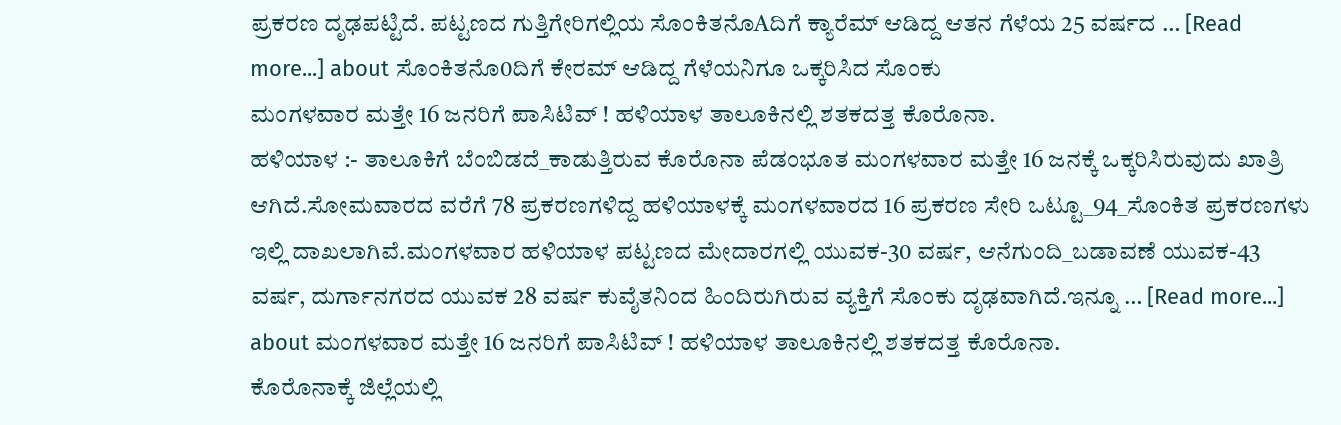ಪ್ರಕರಣ ದೃಢಪಟ್ಟಿದೆ. ಪಟ್ಟಣದ ಗುತ್ತಿಗೇರಿಗಲ್ಲಿಯ ಸೊಂಕಿತನೊAದಿಗೆ ಕ್ಯಾರೆಮ್ ಆಡಿದ್ದ ಆತನ ಗೆಳೆಯ 25 ವರ್ಷದ … [Read more...] about ಸೊಂಕಿತನೊ0ದಿಗೆ ಕೇರಮ್ ಆಡಿದ್ದ ಗೆಳೆಯನಿಗೂ ಒಕ್ಕರಿಸಿದ ಸೊಂಕು
ಮಂಗಳವಾರ ಮತ್ತೇ 16 ಜನರಿಗೆ ಪಾಸಿಟಿವ್ ! ಹಳಿಯಾಳ ತಾಲೂಕಿನಲ್ಲಿ ಶತಕದತ್ತ ಕೊರೊನಾ.
ಹಳಿಯಾಳ :- ತಾಲೂಕಿಗೆ ಬೆಂಬಿಡದೆ_ಕಾಡುತ್ತಿರುವ ಕೊರೊನಾ ಪೆಡಂಭೂತ ಮಂಗಳವಾರ ಮತ್ತೇ 16 ಜನಕ್ಕೆ ಒಕ್ಕರಿಸಿರುವುದು ಖಾತ್ರಿ ಆಗಿದೆ.ಸೋಮವಾರದ ವರೆಗೆ 78 ಪ್ರಕರಣಗಳಿದ್ದ ಹಳಿಯಾಳಕ್ಕೆ ಮಂಗಳವಾರದ 16 ಪ್ರಕರಣ ಸೇರಿ ಒಟ್ಟೂ_94_ಸೊಂಕಿತ ಪ್ರಕರಣಗಳು ಇಲ್ಲಿ ದಾಖಲಾಗಿವೆ.ಮಂಗಳವಾರ ಹಳಿಯಾಳ ಪಟ್ಟಣದ ಮೇದಾರಗಲ್ಲಿ ಯುವಕ-30 ವರ್ಷ, ಆನೆಗುಂದಿ_ಬಡಾವಣೆ ಯುವಕ-43 ವರ್ಷ, ದುರ್ಗಾನಗರದ ಯುವಕ 28 ವರ್ಷ ಕುವೈತನಿಂದ ಹಿಂದಿರುಗಿರುವ ವ್ಯಕ್ತಿಗೆ ಸೊಂಕು ದೃಢವಾಗಿದೆ.ಇನ್ನೂ … [Read more...] about ಮಂಗಳವಾರ ಮತ್ತೇ 16 ಜನರಿಗೆ ಪಾಸಿಟಿವ್ ! ಹಳಿಯಾಳ ತಾಲೂಕಿನಲ್ಲಿ ಶತಕದತ್ತ ಕೊರೊನಾ.
ಕೊರೊನಾಕ್ಕೆ ಜಿಲ್ಲೆಯಲ್ಲಿ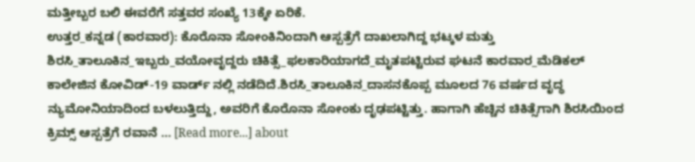ಮತ್ತೀಬ್ಬರ ಬಲಿ ಈವರೆಗೆ ಸತ್ತವರ ಸಂಖ್ಯೆ 13ಕ್ಕೇ ಏರಿಕೆ.
ಉತ್ತರ_ಕನ್ನಡ (ಕಾರವಾರ): ಕೊರೊನಾ ಸೋಂಕಿನಿಂದಾಗಿ ಆಸ್ಪತ್ರೆಗೆ ದಾಖಲಾಗಿದ್ದ ಭಟ್ಕಳ ಮತ್ತು ಶಿರಸಿ_ತಾಲೂಕಿನ_ಇಬ್ಬರು_ವಯೋವೃದ್ದರು ಚಿಕಿತ್ಸೆ_ಫಲಕಾರಿಯಾಗದೆ_ಮೃತಪಟ್ಟಿರುವ ಘಟನೆ ಕಾರವಾರ_ಮೆಡಿಕಲ್ ಕಾಲೇಜಿನ ಕೋವಿಡ್-19 ವಾರ್ಡ್ ನಲ್ಲಿ ನಡೆದಿದೆ.ಶಿರಸಿ_ತಾಲೂಕಿನ_ದಾಸನಕೊಪ್ಪ ಮೂಲದ 76 ವರ್ಷದ ವೃದ್ಧ ನ್ಯುಮೋನಿಯಾದಿಂದ ಬಳಲುತ್ತಿದ್ದು, ಅವರಿಗೆ ಕೊರೊನಾ ಸೋಂಕು ದೃಢಪಟ್ಟಿತ್ತು. ಹಾಗಾಗಿ ಹೆಚ್ಚಿನ ಚಿಕಿತ್ಸೆಗಾಗಿ ಶಿರಸಿಯಿಂದ ಕ್ರಿಮ್ಸ್ ಆಸ್ಪತ್ರೆಗೆ ರವಾನೆ … [Read more...] about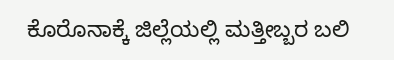ಕೊರೊನಾಕ್ಕೆ ಜಿಲ್ಲೆಯಲ್ಲಿ ಮತ್ತೀಬ್ಬರ ಬಲಿ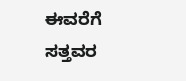ಈವರೆಗೆ ಸತ್ತವರ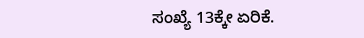ಸಂಖ್ಯೆ 13ಕ್ಕೇ ಏರಿಕೆ.